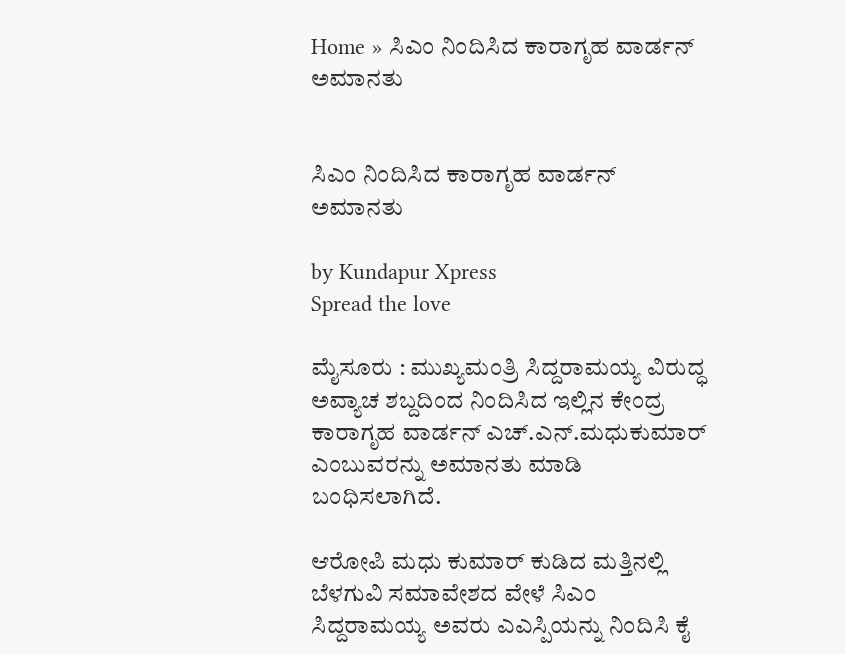Home » ಸಿಎಂ ನಿಂದಿಸಿದ ಕಾರಾಗೃಹ ವಾರ್ಡನ್ ಅಮಾನತು


ಸಿಎಂ ನಿಂದಿಸಿದ ಕಾರಾಗೃಹ ವಾರ್ಡನ್ ಅಮಾನತು

by Kundapur Xpress
Spread the love

ಮೈಸೂರು : ಮುಖ್ಯಮಂತ್ರಿ ಸಿದ್ದರಾಮಯ್ಯ ವಿರುದ್ಧ ಅವ್ಯಾಚ ಶಬ್ದದಿಂದ ನಿಂದಿಸಿದ ಇಲ್ಲಿನ ಕೇಂದ್ರ ಕಾರಾಗೃಹ ವಾರ್ಡನ್ ಎಚ್.ಎನ್.ಮಧುಕುಮಾ‌ರ್ ಎಂಬುವರನ್ನು ಅಮಾನತು ಮಾಡಿ ಬಂಧಿಸಲಾಗಿದೆ.

ಆರೋಪಿ ಮಧು ಕುಮಾರ್ ಕುಡಿದ ಮತ್ತಿನಲ್ಲಿ ಬೆಳಗುವಿ ಸಮಾವೇಶದ ವೇಳೆ ಸಿಎಂ ಸಿದ್ದರಾಮಯ್ಯ ಅವರು ಎಎಸ್ಪಿಯನ್ನು ನಿಂದಿಸಿ ಕೈ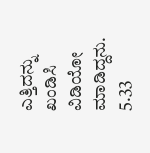ಎತ್ತಿದನ್ನು ಖಂಡಿಸಿ ವಿಡಿಯೋ ಮಾಡಿದ್ದನು. 5.33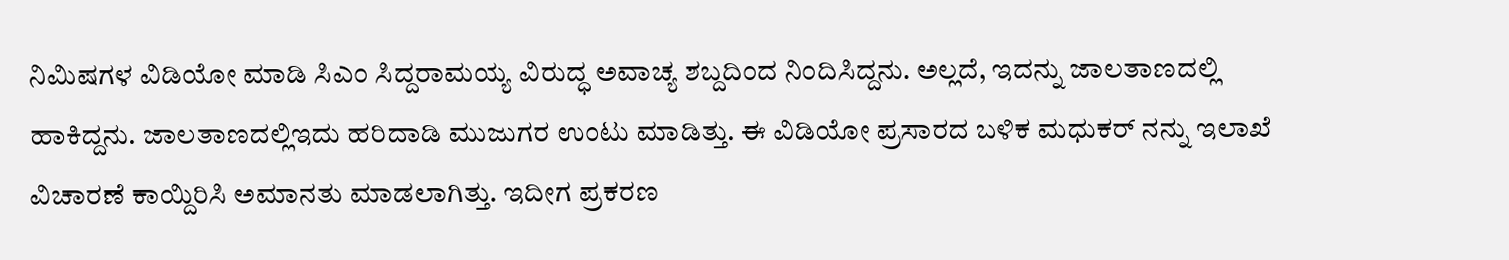ನಿಮಿಷಗಳ ವಿಡಿಯೋ ಮಾಡಿ ಸಿಎಂ ಸಿದ್ದರಾಮಯ್ಯ ವಿರುದ್ಧ ಅವಾಚ್ಯ ಶಬ್ದದಿಂದ ನಿಂದಿಸಿದ್ದನು. ಅಲ್ಲದೆ, ಇದನ್ನು ಜಾಲತಾಣದಲ್ಲಿ ಹಾಕಿದ್ದನು. ಜಾಲತಾಣದಲ್ಲಿಇದು ಹರಿದಾಡಿ ಮುಜುಗರ ಉಂಟು ಮಾಡಿತ್ತು. ಈ ವಿಡಿಯೋ ಪ್ರಸಾರದ ಬಳಿಕ ಮಧುಕರ್ ನನ್ನು ಇಲಾಖೆ ವಿಚಾರಣೆ ಕಾಯ್ದಿರಿಸಿ ಅಮಾನತು ಮಾಡಲಾಗಿತ್ತು. ಇದೀಗ ಪ್ರಕರಣ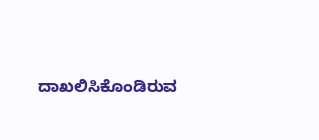ದಾಖಲಿಸಿಕೊಂಡಿರುವ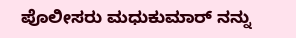ಪೊಲೀಸರು ಮಧುಕುಮಾರ್ ನನ್ನು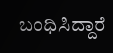ಬಂಧಿಸಿದ್ದಾರೆ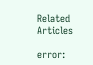Related Articles

error: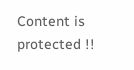Content is protected !!